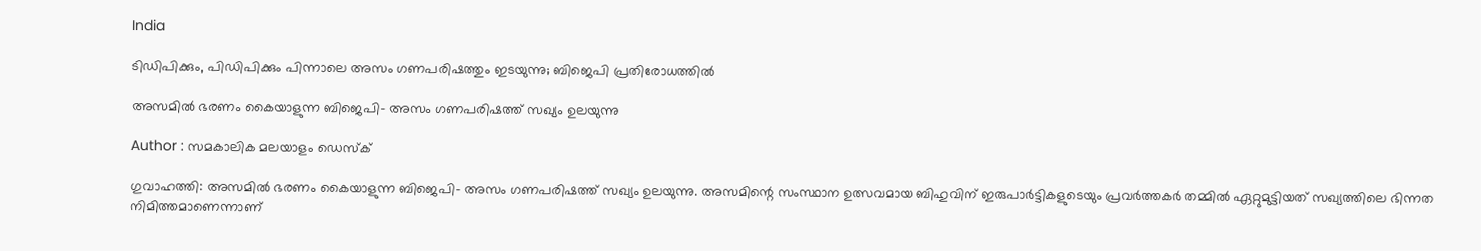India

ടിഡിപിക്കും, പിഡിപിക്കും പിന്നാലെ അസം ഗണപരിഷത്തും ഇടയുന്നു; ബിജെപി പ്രതിരോധത്തില്‍

അസമില്‍ ഭരണം കൈയാളുന്ന ബിജെപി- അസം ഗണപരിഷത്ത് സഖ്യം ഉലയുന്നു

Author : സമകാലിക മലയാളം ഡെസ്ക്

ഗുവാഹത്തി: അസമില്‍ ഭരണം കൈയാളുന്ന ബിജെപി- അസം ഗണപരിഷത്ത് സഖ്യം ഉലയുന്നു. അസമിന്റെ സംസ്ഥാന ഉത്സവമായ ബിഹുവിന് ഇരുപാര്‍ട്ടികളുടെയും പ്രവര്‍ത്തകര്‍ തമ്മില്‍ ഏറ്റുമുട്ടിയത് സഖ്യത്തിലെ ഭിന്നത നിമിത്തമാണെന്നാണ്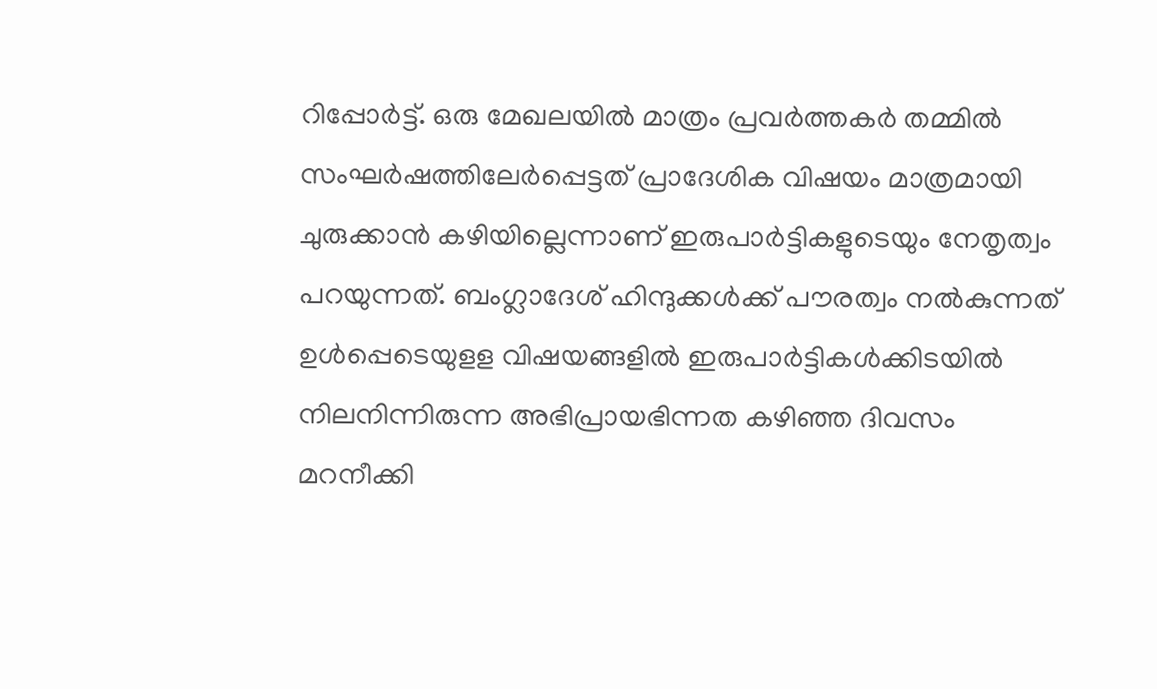റിപ്പോര്‍ട്ട്. ഒരു മേഖലയില്‍ മാത്രം പ്രവര്‍ത്തകര്‍ തമ്മില്‍ സംഘര്‍ഷത്തിലേര്‍പ്പെട്ടത് പ്രാദേശിക വിഷയം മാത്രമായി ചുരുക്കാന്‍ കഴിയില്ലെന്നാണ് ഇരുപാര്‍ട്ടികളുടെയും നേതൃത്വം പറയുന്നത്. ബംഗ്ലാദേശ് ഹിന്ദുക്കള്‍ക്ക് പൗരത്വം നല്‍കുന്നത് ഉള്‍പ്പെടെയുളള വിഷയങ്ങളില്‍ ഇരുപാര്‍ട്ടികള്‍ക്കിടയില്‍ നിലനിന്നിരുന്ന അഭിപ്രായഭിന്നത കഴിഞ്ഞ ദിവസം മറനീക്കി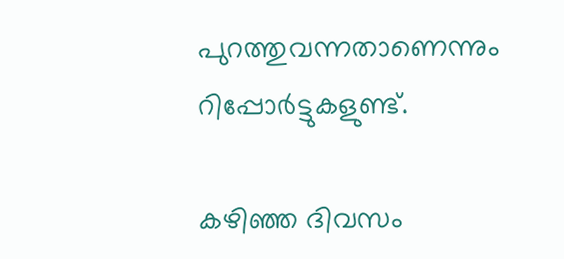പുറത്തുവന്നതാണെന്നും റിപ്പോര്‍ട്ടുകളുണ്ട്.

കഴിഞ്ഞ ദിവസം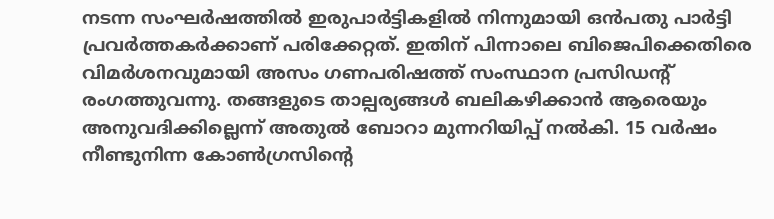നടന്ന സംഘര്‍ഷത്തില്‍ ഇരുപാര്‍ട്ടികളില്‍ നിന്നുമായി ഒന്‍പതു പാര്‍ട്ടി പ്രവര്‍ത്തകര്‍ക്കാണ് പരിക്കേറ്റത്. ഇതിന് പിന്നാലെ ബിജെപിക്കെതിരെ വിമര്‍ശനവുമായി അസം ഗണപരിഷത്ത് സംസ്ഥാന പ്രസിഡന്റ് രംഗത്തുവന്നു. തങ്ങളുടെ താല്പര്യങ്ങള്‍ ബലികഴിക്കാന്‍ ആരെയും അനുവദിക്കില്ലെന്ന് അതുല്‍ ബോറാ മുന്നറിയിപ്പ് നല്‍കി. 15 വര്‍ഷം നീണ്ടുനിന്ന കോണ്‍ഗ്രസിന്റെ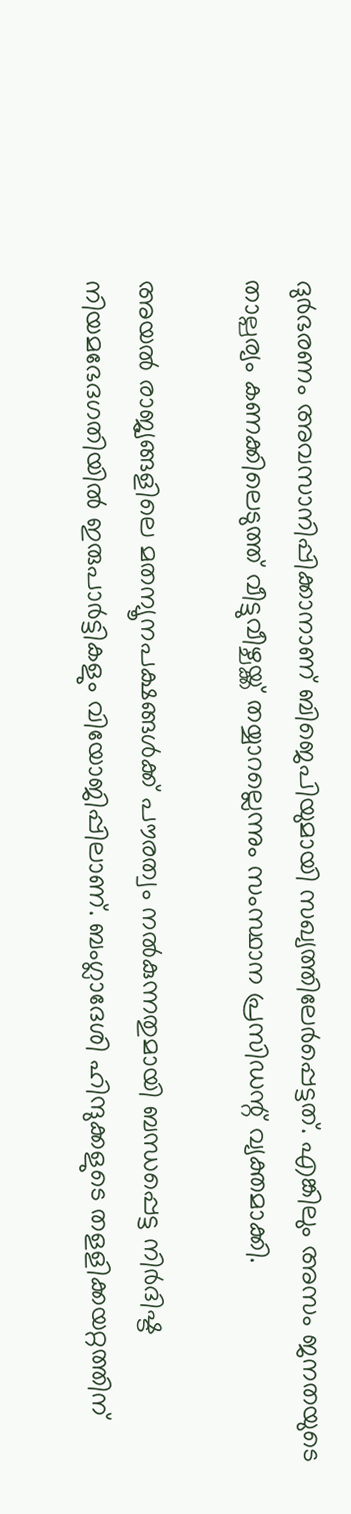ദുര്‍ഭരണം അവസാനിപ്പിക്കാനാണ് ബിജെപിയുമായി സഖ്യത്തിലേര്‍പ്പെട്ടത്. എങ്കിലും അസം ജനതയുടെ താല്പര്യം കണക്കിലെടുത്ത് വീട്ടുവീഴ്ചയ്ക്ക് തയ്യാറല്ലെന്നും സംസ്ഥാന പ്രസിഡന്റ് വ്യക്തമാക്കി.

അയല്‍ രാജ്യങ്ങളിലെ മതന്യൂനപക്ഷങ്ങള്‍ക്ക് പൗരത്വം നല്‍കുന്നതുമായി ബന്ധപ്പെട്ട നിര്‍ദിഷ്ട നിയമഭേദഗതിയില്‍ ഇരുപാര്‍ട്ടികളും വിയോജിപ്പിലാണ്. ബംഗ്ലാദേശി ഹിന്ദുക്കളുടെ തളളിക്കയറ്റത്തിന്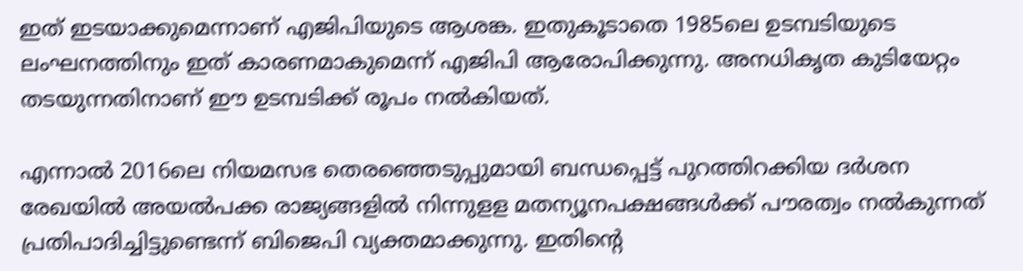ഇത് ഇടയാക്കുമെന്നാണ് എജിപിയുടെ ആശങ്ക. ഇതുകൂടാതെ 1985ലെ ഉടമ്പടിയുടെ ലംഘനത്തിനും ഇത് കാരണമാകുമെന്ന് എജിപി ആരോപിക്കുന്നു. അനധികൃത കുടിയേറ്റം തടയുന്നതിനാണ് ഈ ഉടമ്പടിക്ക് രൂപം നല്‍കിയത്.

എന്നാല്‍ 2016ലെ നിയമസഭ തെരഞ്ഞെടുപ്പുമായി ബന്ധപ്പെട്ട് പുറത്തിറക്കിയ ദര്‍ശന രേഖയില്‍ അയല്‍പക്ക രാജ്യങ്ങളില്‍ നിന്നുളള മതന്യൂനപക്ഷങ്ങള്‍ക്ക് പൗരത്വം നല്‍കുന്നത് പ്രതിപാദിച്ചിട്ടുണ്ടെന്ന് ബിജെപി വ്യക്തമാക്കുന്നു. ഇതിന്റെ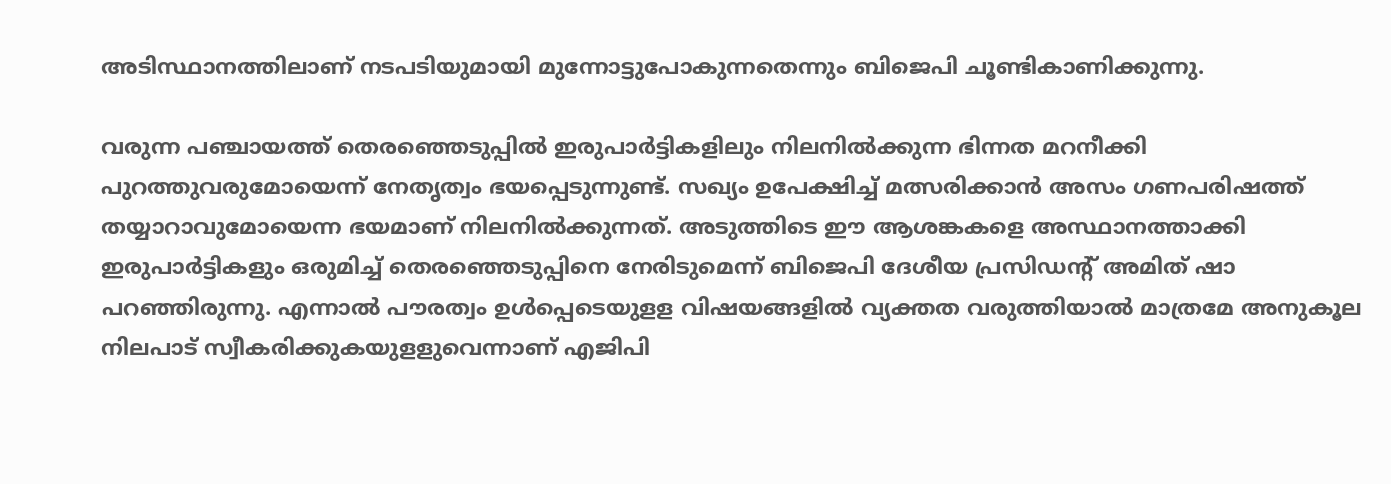അടിസ്ഥാനത്തിലാണ് നടപടിയുമായി മുന്നോട്ടുപോകുന്നതെന്നും ബിജെപി ചൂണ്ടികാണിക്കുന്നു.

വരുന്ന പഞ്ചായത്ത് തെരഞ്ഞെടുപ്പില്‍ ഇരുപാര്‍ട്ടികളിലും നിലനില്‍ക്കുന്ന ഭിന്നത മറനീക്കി പുറത്തുവരുമോയെന്ന് നേതൃത്വം ഭയപ്പെടുന്നുണ്ട്. സഖ്യം ഉപേക്ഷിച്ച് മത്സരിക്കാന്‍ അസം ഗണപരിഷത്ത് തയ്യാറാവുമോയെന്ന ഭയമാണ് നിലനില്‍ക്കുന്നത്. അടുത്തിടെ ഈ ആശങ്കകളെ അസ്ഥാനത്താക്കി ഇരുപാര്‍ട്ടികളും ഒരുമിച്ച് തെരഞ്ഞെടുപ്പിനെ നേരിടുമെന്ന് ബിജെപി ദേശീയ പ്രസിഡന്റ് അമിത് ഷാ  പറഞ്ഞിരുന്നു. എന്നാല്‍ പൗരത്വം ഉള്‍പ്പെടെയുളള വിഷയങ്ങളില്‍ വ്യക്തത വരുത്തിയാല്‍ മാത്രമേ അനുകൂല നിലപാട് സ്വീകരിക്കുകയുളളുവെന്നാണ് എജിപി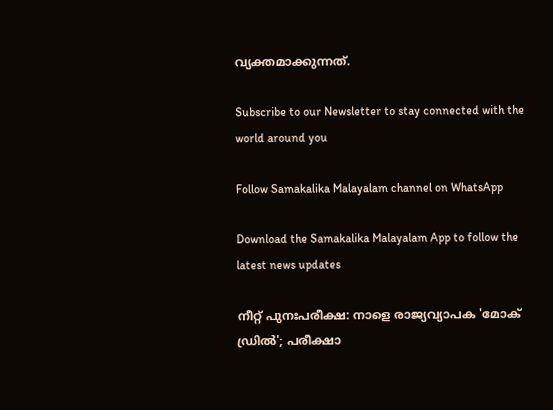വ്യക്തമാക്കുന്നത്.

Subscribe to our Newsletter to stay connected with the world around you

Follow Samakalika Malayalam channel on WhatsApp

Download the Samakalika Malayalam App to follow the latest news updates

നീറ്റ് പുനഃപരീക്ഷ: നാളെ രാജ്യവ്യാപക 'മോക് ഡ്രിൽ'; പരീക്ഷാ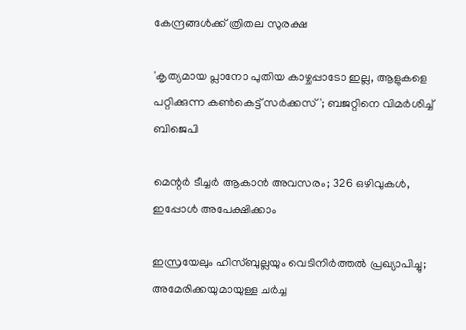കേന്ദ്രങ്ങൾക്ക് ത്രിതല സുരക്ഷ

'കൃത്യമായ പ്ലാനോ പുതിയ കാഴ്ചപ്പാടോ ഇല്ല, ആളുകളെ പറ്റിക്കുന്ന കൺകെട്ട് സർക്കസ്'; ബജറ്റിനെ വിമർശിച്ച് ബിജെപി

മെന്റർ ടീച്ചർ ആകാൻ അവസരം; 326 ഒഴിവുകൾ, ഇപ്പോൾ അപേക്ഷിക്കാം

ഇസ്രയേലും ഹിസ്ബുല്ലയും വെടിനിർത്തൽ പ്രഖ്യാപിച്ചു; അമേരിക്കയുമായുള്ള ചർച്ച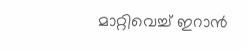മാറ്റിവെച്ച് ഇറാൻ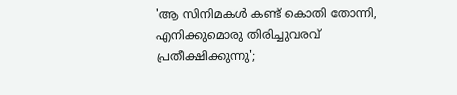'ആ സിനിമകള്‍ കണ്ട് കൊതി തോന്നി, എനിക്കുമൊരു തിരിച്ചുവരവ് പ്രതീക്ഷിക്കുന്നു';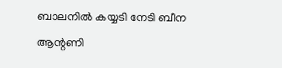ബാലനില്‍ കയ്യടി നേടി ബീന ആന്റണി